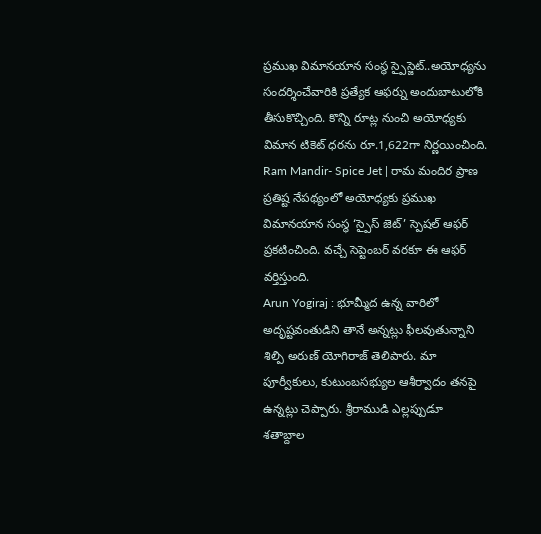ప్రముఖ విమానయాన సంస్థ స్పైస్జెట్..అయోధ్యను సందర్శించేవారికి ప్రత్యేక ఆఫర్ను అందుబాటులోకి తీసుకొచ్చింది. కొన్ని రూట్ల నుంచి అయోధ్యకు విమాన టికెట్ ధరను రూ.1,622గా నిర్ణయించింది.
Ram Mandir- Spice Jet | రామ మందిర ప్రాణ ప్రతిష్ట నేపథ్యంలో అయోధ్యకు ప్రముఖ విమానయాన సంస్థ ‘స్పైస్ జెట్’ స్పెషల్ ఆఫర్ ప్రకటించింది. వచ్చే సెప్టెంబర్ వరకూ ఈ ఆఫర్ వర్తిస్తుంది.
Arun Yogiraj : భూమ్మీద ఉన్న వారిలో అదృష్టవంతుడిని తానే అన్నట్లు ఫీలవుతున్నాని శిల్పి అరుణ్ యోగిరాజ్ తెలిపారు. మా పూర్వీకులు, కుటుంబసభ్యుల ఆశీర్వాదం తనపై ఉన్నట్లు చెప్పారు. శ్రీరాముడి ఎల్లప్పుడూ
శతాబ్దాల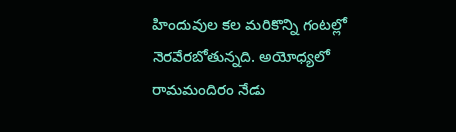హిందువుల కల మరికొన్ని గంటల్లో నెరవేరబోతున్నది. అయోధ్యలో రామమందిరం నేడు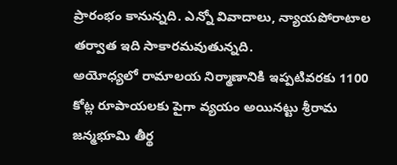ప్రారంభం కానున్నది. ఎన్నో వివాదాలు, న్యాయపోరాటాల తర్వాత ఇది సాకారమవుతున్నది.
అయోధ్యలో రామాలయ నిర్మాణానికి ఇప్పటివరకు 1100 కోట్ల రూపాయలకు పైగా వ్యయం అయినట్టు శ్రీరామ జన్మభూమి తీర్థ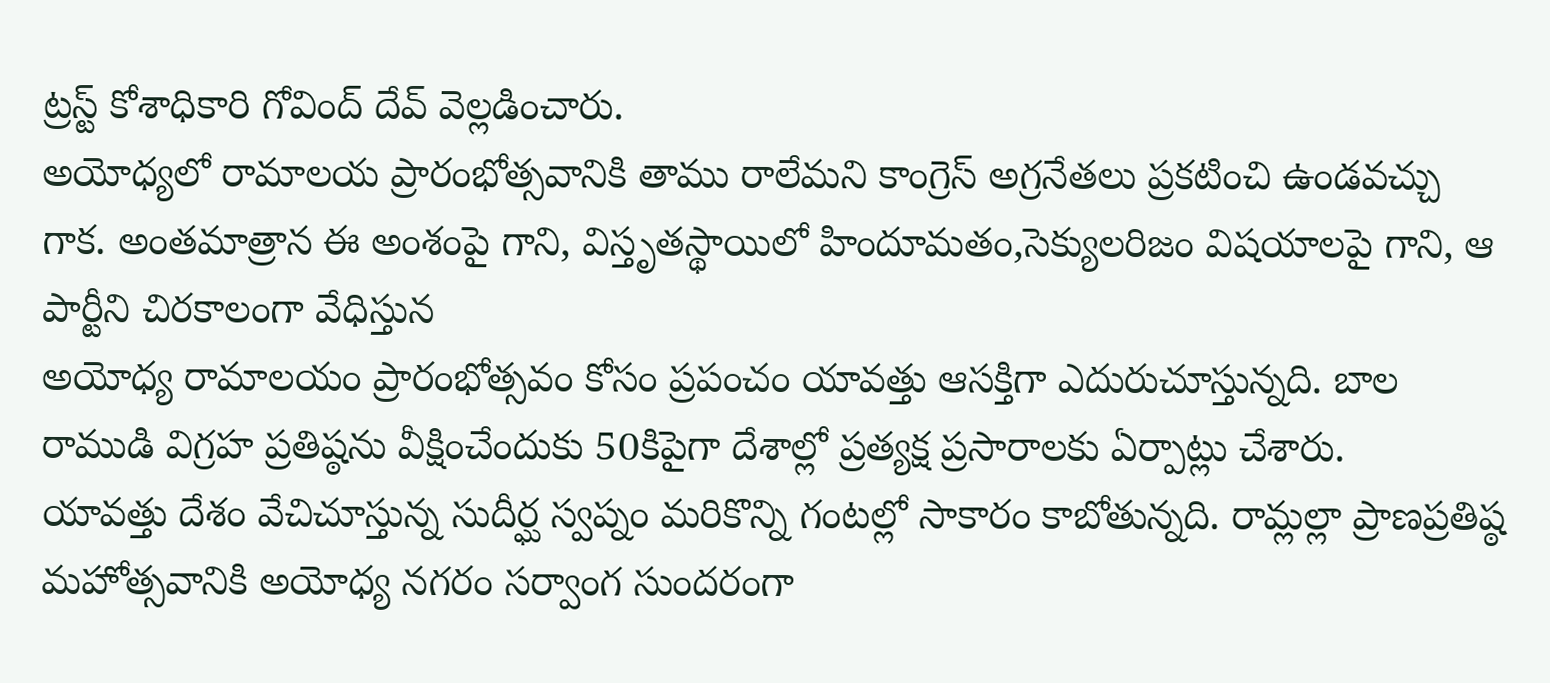ట్రస్ట్ కోశాధికారి గోవింద్ దేవ్ వెల్లడించారు.
అయోధ్యలో రామాలయ ప్రారంభోత్సవానికి తాము రాలేమని కాంగ్రెస్ అగ్రనేతలు ప్రకటించి ఉండవచ్చు గాక. అంతమాత్రాన ఈ అంశంపై గాని, విస్తృతస్థాయిలో హిందూమతం,సెక్యులరిజం విషయాలపై గాని, ఆ పార్టీని చిరకాలంగా వేధిస్తున
అయోధ్య రామాలయం ప్రారంభోత్సవం కోసం ప్రపంచం యావత్తు ఆసక్తిగా ఎదురుచూస్తున్నది. బాల రాముడి విగ్రహ ప్రతిష్ఠను వీక్షించేందుకు 50కిపైగా దేశాల్లో ప్రత్యక్ష ప్రసారాలకు ఏర్పాట్లు చేశారు.
యావత్తు దేశం వేచిచూస్తున్న సుదీర్ఘ స్వప్నం మరికొన్ని గంటల్లో సాకారం కాబోతున్నది. రామ్లల్లా ప్రాణప్రతిష్ఠ మహోత్సవానికి అయోధ్య నగరం సర్వాంగ సుందరంగా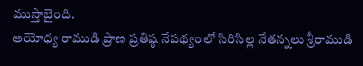ముస్తాబైంది.
అయోధ్య రాముడి ప్రాణ ప్రతిష్ఠ నేపథ్యంలో సిరిసిల్ల నేతన్నలు శ్రీరాముడి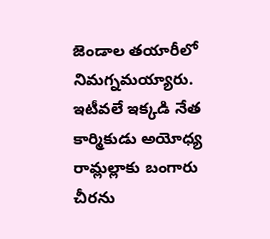జెండాల తయారీలో నిమగ్నమయ్యారు. ఇటీవలే ఇక్కడి నేత కార్మికుడు అయోధ్య రామ్లల్లాకు బంగారు చీరను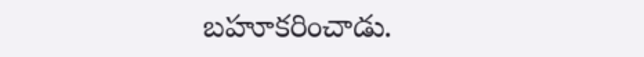బహూకరించాడు.